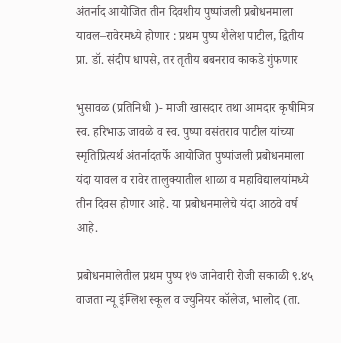अंतर्नाद आयोजित तीन दिवशीय पुष्पांजली प्रबोधनमाला यावल–रावेरमध्ये होणार : प्रथम पुष्प शैलेश पाटील, द्वितीय प्रा. डॉ. संदीप धापसे, तर तृतीय बबनराव काकडे गुंफणार

भुसावळ (प्रतिनिधी )- माजी खासदार तथा आमदार कृषीमित्र स्व. हरिभाऊ जावळे व स्व. पुष्पा वसंतराव पाटील यांच्या स्मृतिप्रित्यर्थ अंतर्नादतर्फे आयोजित पुष्पांजली प्रबोधनमाला यंदा यावल व रावेर तालुक्यातील शाळा व महाविद्यालयांमध्ये तीन दिवस होणार आहे. या प्रबोधनमालेचे यंदा आठवे वर्ष आहे.

प्रबोधनमालेतील प्रथम पुष्प १७ जानेवारी रोजी सकाळी ९.४५ वाजता न्यू इंग्लिश स्कूल व ज्युनियर कॉलेज, भालोद (ता.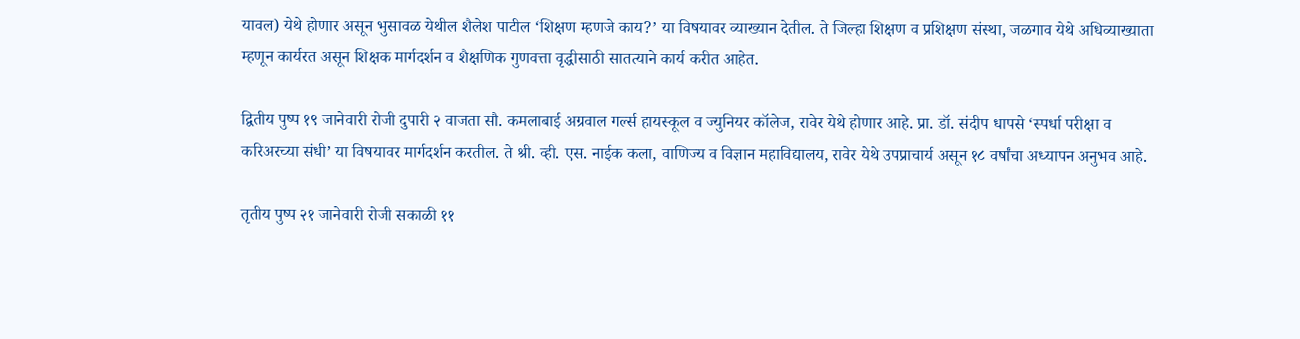यावल) येथे होणार असून भुसावळ येथील शैलेश पाटील ‘शिक्षण म्हणजे काय?’ या विषयावर व्याख्यान देतील. ते जिल्हा शिक्षण व प्रशिक्षण संस्था, जळगाव येथे अधिव्याख्याता म्हणून कार्यरत असून शिक्षक मार्गदर्शन व शैक्षणिक गुणवत्ता वृद्धीसाठी सातत्याने कार्य करीत आहेत.

द्वितीय पुष्प १९ जानेवारी रोजी दुपारी २ वाजता सौ. कमलाबाई अग्रवाल गर्ल्स हायस्कूल व ज्युनियर कॉलेज, रावेर येथे होणार आहे. प्रा. डॉ. संदीप धापसे ‘स्पर्धा परीक्षा व करिअरच्या संधी’ या विषयावर मार्गदर्शन करतील. ते श्री. व्ही. एस. नाईक कला, वाणिज्य व विज्ञान महाविद्यालय, रावेर येथे उपप्राचार्य असून १८ वर्षांचा अध्यापन अनुभव आहे.

तृतीय पुष्प २१ जानेवारी रोजी सकाळी ११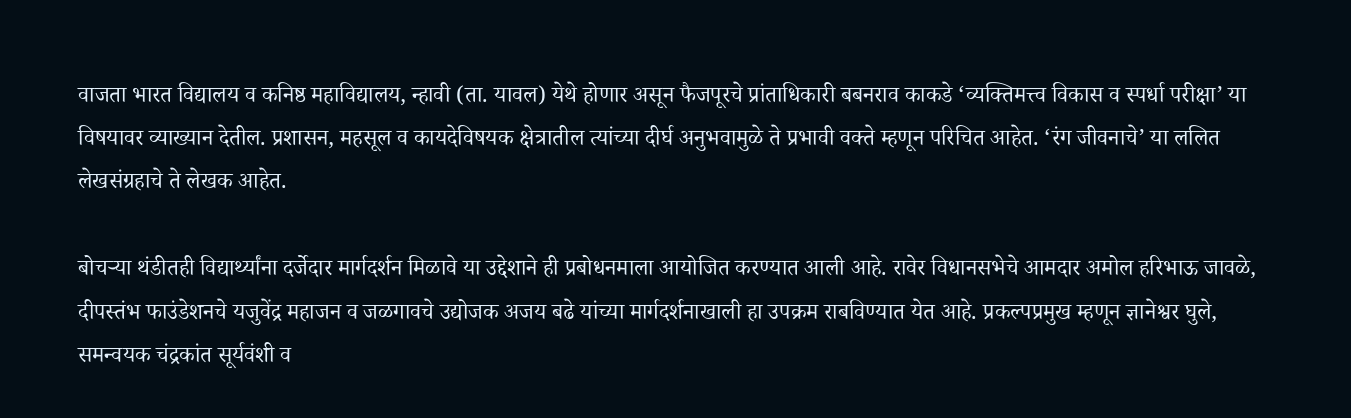वाजता भारत विद्यालय व कनिष्ठ महाविद्यालय, न्हावी (ता. यावल) येथे होणार असून फैजपूरचे प्रांताधिकारी बबनराव काकडे ‘व्यक्तिमत्त्व विकास व स्पर्धा परीक्षा’ या विषयावर व्याख्यान देतील. प्रशासन, महसूल व कायदेविषयक क्षेत्रातील त्यांच्या दीर्घ अनुभवामुळे ते प्रभावी वक्ते म्हणून परिचित आहेत. ‘रंग जीवनाचे’ या ललित लेखसंग्रहाचे ते लेखक आहेत.

बोचऱ्या थंडीतही विद्यार्थ्यांना दर्जेदार मार्गदर्शन मिळावे या उद्देशाने ही प्रबोधनमाला आयोजित करण्यात आली आहे. रावेर विधानसभेचे आमदार अमोल हरिभाऊ जावळे, दीपस्तंभ फाउंडेशनचे यजुवेंद्र महाजन व जळगावचे उद्योजक अजय बढे यांच्या मार्गदर्शनाखाली हा उपक्रम राबविण्यात येत आहे. प्रकल्पप्रमुख म्हणून ज्ञानेश्वर घुले, समन्वयक चंद्रकांत सूर्यवंशी व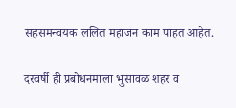सहसमन्वयक ललित महाजन काम पाहत आहेत.

दरवर्षी ही प्रबोधनमाला भुसावळ शहर व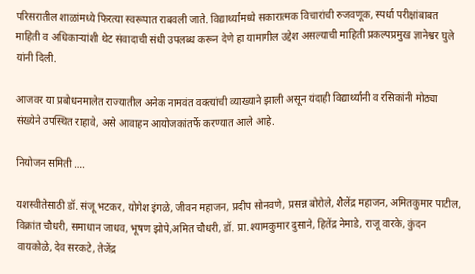परिसरातील शाळांमध्ये फिरत्या स्वरूपात राबवली जाते. विद्यार्थ्यांमध्ये सकारात्मक विचारांची रुजवणूक, स्पर्धा परीक्षांबाबत माहिती व अधिकाऱ्यांशी थेट संवादाची संधी उपलब्ध करून देणे हा यामागील उद्देश असल्याची माहिती प्रकल्पप्रमुख ज्ञानेश्वर घुले यांनी दिली.

आजवर या प्रबोधनमालेत राज्यातील अनेक नामवंत वक्त्यांची व्याख्याने झाली असून यंदाही विद्यार्थ्यांनी व रसिकांनी मोठ्या संख्येने उपस्थित राहावे, असे आवाहन आयोजकांतर्फे करण्यात आले आहे.

नियोजन समिती ….

यशस्वीतेसाठी डॉ. संजू भटकर, योगेश इंगळे, जीवन महाजन, प्रदीप सोनवणे, प्रसन्न बोरोले, शैलेंद्र महाजन, अमितकुमार पाटील, विक्रांत चौधरी, समाधान जाधव, भूषण झोपे,अमित चौधरी, डॉ. प्रा.श्यामकुमार दुसाने, हितेंद्र नेमाडे, राजू वारके, कुंदन वायकोळे, देव सरकटे, तेजेंद्र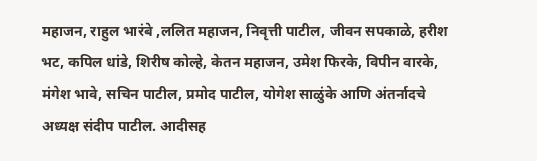महाजन, राहुल भारंबे ,ललित महाजन, निवृत्ती पाटील, जीवन सपकाळे, हरीश भट, कपिल धांडे, शिरीष कोल्हे, केतन महाजन, उमेश फिरके, विपीन वारके, मंगेश भावे, सचिन पाटील, प्रमोद पाटील, योगेश साळुंके आणि अंतर्नादचे अध्यक्ष संदीप पाटील. आदीसह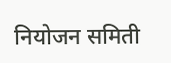नियोजन समिती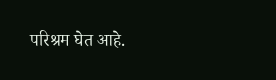परिश्रम घेत आहे.